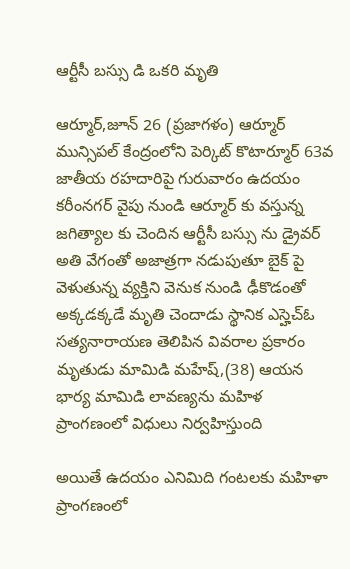ఆర్టీసీ బస్సు డి ఒకరి మృతి

ఆర్మూర్,జూన్ 26 (ప్రజాగళం) ఆర్మూర్ మున్సిపల్ కేంద్రంలోని పెర్కిట్ కొటార్మూర్ 63వ జాతీయ రహదారిపై గురువారం ఉదయం కరీంనగర్ వైపు నుండి ఆర్మూర్ కు వస్తున్న జగిత్యాల కు చెందిన ఆర్టీసీ బస్సు ను డ్రైవర్ అతి వేగంతో అజాత్రగా నడుపుతూ బైక్ పై వెళుతున్న వ్యక్తిని వెనుక నుండి ఢీకొడంతో అక్కడక్కడే మృతి చెందాడు స్థానిక ఎస్హెచ్ఓ సత్యనారాయణ తెలిపిన వివరాల ప్రకారం మృతుడు మామిడి మహేష్,(38) ఆయన భార్య మామిడి లావణ్యను మహిళ ప్రాంగణంలో విధులు నిర్వహిస్తుంది

అయితే ఉదయం ఎనిమిది గంటలకు మహిళా ప్రాంగణంలో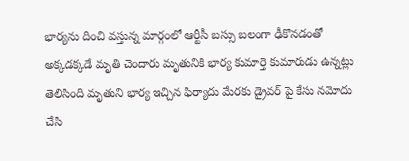భార్యను దించి వస్తున్న మార్గంలో ఆర్టీసీ బస్సు బలంగా ఢీకొనడంతో అక్కడక్కడే మృతి చెందారు మృతునికి భార్య కుమార్తె కుమారుడు ఉన్నట్లు తెలిసింది మృతుని భార్య ఇచ్చిన ఫిర్యాదు మేరకు డ్రైవర్ పై కేసు నమోదు చేసి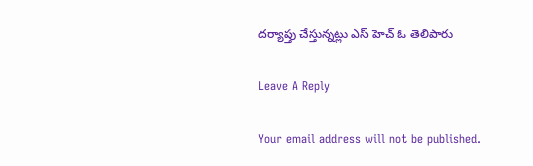దర్యాప్తు చేస్తున్నట్లు ఎస్ హెచ్ ఓ తెలిపారు

Leave A Reply

Your email address will not be published.